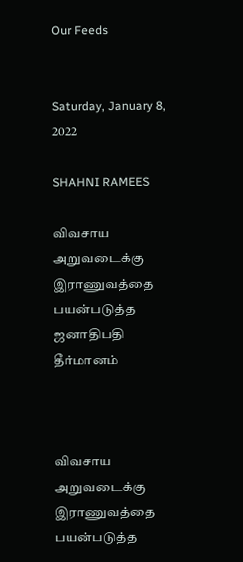Our Feeds


Saturday, January 8, 2022

SHAHNI RAMEES

விவசாய அறுவடைக்கு இராணுவத்தை பயன்படுத்த ஜனாதிபதி தீர்மானம்



விவசாய அறுவடைக்கு இராணுவத்தை பயன்படுத்த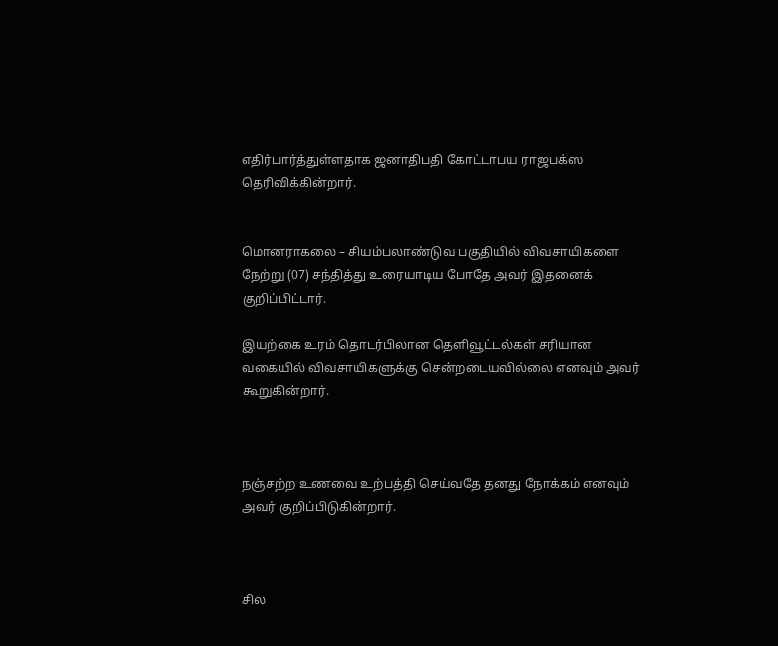எதிர்பார்த்துள்ளதாக ஜனாதிபதி கோட்டாபய ராஜபக்ஸ தெரிவிக்கின்றார்.


மொனராகலை – சியம்பலாண்டுவ பகுதியில் விவசாயிகளை நேற்று (07) சந்தித்து உரையாடிய போதே அவர் இதனைக் குறிப்பிட்டார்.

இயற்கை உரம் தொடர்பிலான தெளிவூட்டல்கள் சரியான வகையில் விவசாயிகளுக்கு சென்றடையவில்லை எனவும் அவர் கூறுகின்றார்.



நஞ்சற்ற உணவை உற்பத்தி செய்வதே தனது நோக்கம் எனவும் அவர் குறிப்பிடுகின்றார்.



சில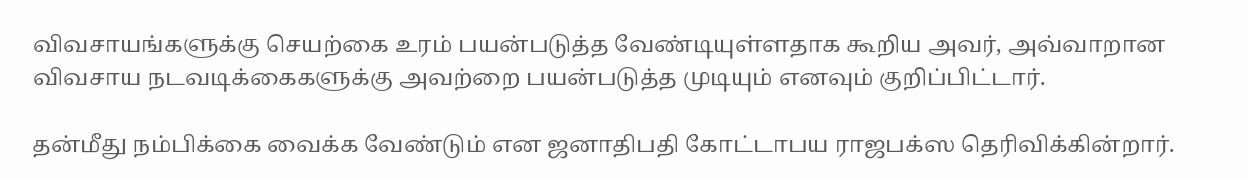விவசாயங்களுக்கு செயற்கை உரம் பயன்படுத்த வேண்டியுள்ளதாக கூறிய அவர், அவ்வாறான விவசாய நடவடிக்கைகளுக்கு அவற்றை பயன்படுத்த முடியும் எனவும் குறிப்பிட்டார்.

தன்மீது நம்பிக்கை வைக்க வேண்டும் என ஜனாதிபதி கோட்டாபய ராஜபக்ஸ தெரிவிக்கின்றார்.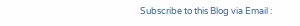Subscribe to this Blog via Email :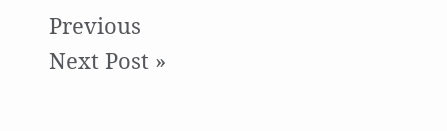Previous
Next Post »